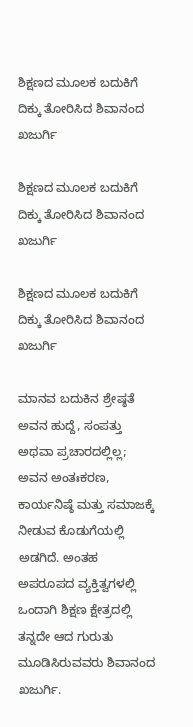ಶಿಕ್ಷಣದ ಮೂಲಕ ಬದುಕಿಗೆ ದಿಕ್ಕು ತೋರಿಸಿದ ಶಿವಾನಂದ ಖಜುರ್ಗಿ

ಶಿಕ್ಷಣದ ಮೂಲಕ ಬದುಕಿಗೆ ದಿಕ್ಕು ತೋರಿಸಿದ ಶಿವಾನಂದ ಖಜುರ್ಗಿ

ಶಿಕ್ಷಣದ ಮೂಲಕ ಬದುಕಿಗೆ ದಿಕ್ಕು ತೋರಿಸಿದ ಶಿವಾನಂದ ಖಜುರ್ಗಿ

ಮಾನವ ಬದುಕಿನ ಶ್ರೇಷ್ಠತೆ ಅವನ ಹುದ್ದೆ, ಸಂಪತ್ತು ಅಥವಾ ಪ್ರಚಾರದಲ್ಲಿಲ್ಲ; ಅವನ ಅಂತಃಕರಣ, ಕಾರ್ಯನಿಷ್ಠೆ ಮತ್ತು ಸಮಾಜಕ್ಕೆ ನೀಡುವ ಕೊಡುಗೆಯಲ್ಲಿ ಅಡಗಿದೆ. ಅಂತಹ ಅಪರೂಪದ ವ್ಯಕ್ತಿತ್ವಗಳಲ್ಲಿ ಒಂದಾಗಿ ಶಿಕ್ಷಣ ಕ್ಷೇತ್ರದಲ್ಲಿ ತನ್ನದೇ ಆದ ಗುರುತು ಮೂಡಿಸಿರುವವರು ಶಿವಾನಂದ ಖಜುರ್ಗಿ.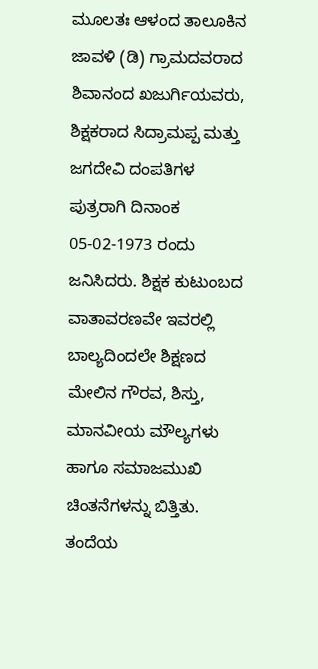ಮೂಲತಃ ಆಳಂದ ತಾಲೂಕಿನ ಜಾವಳಿ (ಡಿ) ಗ್ರಾಮದವರಾದ ಶಿವಾನಂದ ಖಜುರ್ಗಿಯವರು, ಶಿಕ್ಷಕರಾದ ಸಿದ್ರಾಮಪ್ಪ ಮತ್ತು ಜಗದೇವಿ ದಂಪತಿಗಳ ಪುತ್ರರಾಗಿ ದಿನಾಂಕ 05-02-1973 ರಂದು ಜನಿಸಿದರು. ಶಿಕ್ಷಕ ಕುಟುಂಬದ ವಾತಾವರಣವೇ ಇವರಲ್ಲಿ ಬಾಲ್ಯದಿಂದಲೇ ಶಿಕ್ಷಣದ ಮೇಲಿನ ಗೌರವ, ಶಿಸ್ತು, ಮಾನವೀಯ ಮೌಲ್ಯಗಳು ಹಾಗೂ ಸಮಾಜಮುಖಿ ಚಿಂತನೆಗಳನ್ನು ಬಿತ್ತಿತು. ತಂದೆಯ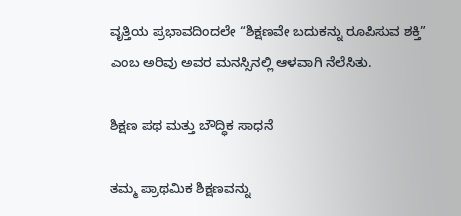ವೃತ್ತಿಯ ಪ್ರಭಾವದಿಂದಲೇ “ಶಿಕ್ಷಣವೇ ಬದುಕನ್ನು ರೂಪಿಸುವ ಶಕ್ತಿ” ಎಂಬ ಅರಿವು ಅವರ ಮನಸ್ಸಿನಲ್ಲಿ ಆಳವಾಗಿ ನೆಲೆಸಿತು.

ಶಿಕ್ಷಣ ಪಥ ಮತ್ತು ಬೌದ್ಧಿಕ ಸಾಧನೆ

ತಮ್ಮ ಪ್ರಾಥಮಿಕ ಶಿಕ್ಷಣವನ್ನು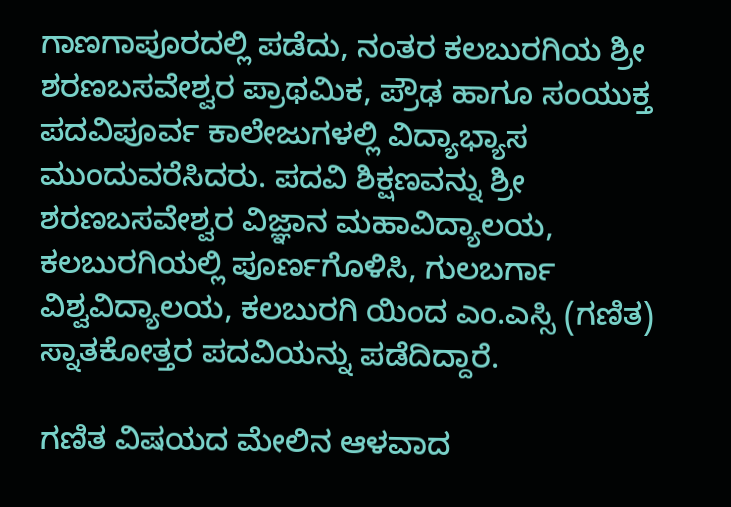ಗಾಣಗಾಪೂರದಲ್ಲಿ ಪಡೆದು, ನಂತರ ಕಲಬುರಗಿಯ ಶ್ರೀ ಶರಣಬಸವೇಶ್ವರ ಪ್ರಾಥಮಿಕ, ಪ್ರೌಢ ಹಾಗೂ ಸಂಯುಕ್ತ ಪದವಿಪೂರ್ವ ಕಾಲೇಜುಗಳಲ್ಲಿ ವಿದ್ಯಾಭ್ಯಾಸ ಮುಂದುವರೆಸಿದರು. ಪದವಿ ಶಿಕ್ಷಣವನ್ನು ಶ್ರೀ ಶರಣಬಸವೇಶ್ವರ ವಿಜ್ಞಾನ ಮಹಾವಿದ್ಯಾಲಯ, ಕಲಬುರಗಿಯಲ್ಲಿ ಪೂರ್ಣಗೊಳಿಸಿ, ಗುಲಬರ್ಗಾ ವಿಶ್ವವಿದ್ಯಾಲಯ, ಕಲಬುರಗಿ ಯಿಂದ ಎಂ.ಎಸ್ಸಿ (ಗಣಿತ) ಸ್ನಾತಕೋತ್ತರ ಪದವಿಯನ್ನು ಪಡೆದಿದ್ದಾರೆ.

ಗಣಿತ ವಿಷಯದ ಮೇಲಿನ ಆಳವಾದ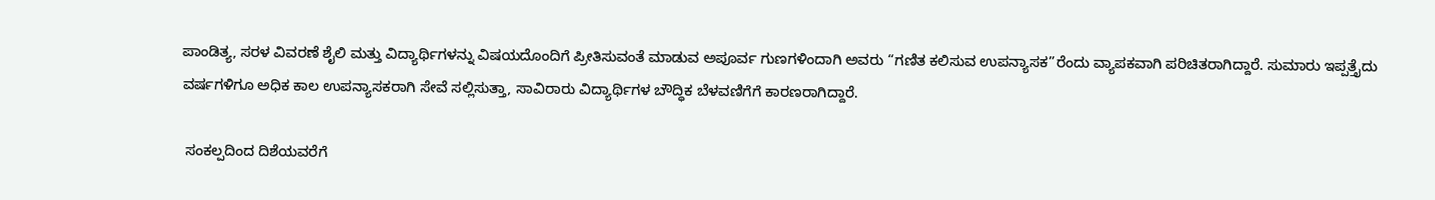ಪಾಂಡಿತ್ಯ, ಸರಳ ವಿವರಣೆ ಶೈಲಿ ಮತ್ತು ವಿದ್ಯಾರ್ಥಿಗಳನ್ನು ವಿಷಯದೊಂದಿಗೆ ಪ್ರೀತಿಸುವಂತೆ ಮಾಡುವ ಅಪೂರ್ವ ಗುಣಗಳಿಂದಾಗಿ ಅವರು “ಗಣಿತ ಕಲಿಸುವ ಉಪನ್ಯಾಸಕ”ರೆಂದು ವ್ಯಾಪಕವಾಗಿ ಪರಿಚಿತರಾಗಿದ್ದಾರೆ. ಸುಮಾರು ಇಪ್ಪತ್ತೈದು ವರ್ಷಗಳಿಗೂ ಅಧಿಕ ಕಾಲ ಉಪನ್ಯಾಸಕರಾಗಿ ಸೇವೆ ಸಲ್ಲಿಸುತ್ತಾ, ಸಾವಿರಾರು ವಿದ್ಯಾರ್ಥಿಗಳ ಬೌದ್ಧಿಕ ಬೆಳವಣಿಗೆಗೆ ಕಾರಣರಾಗಿದ್ದಾರೆ.

 ಸಂಕಲ್ಪದಿಂದ ದಿಶೆಯವರೆಗೆ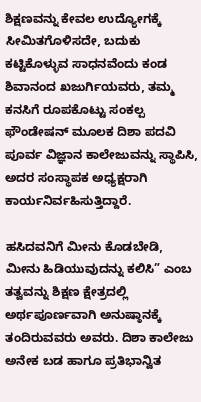ಶಿಕ್ಷಣವನ್ನು ಕೇವಲ ಉದ್ಯೋಗಕ್ಕೆ ಸೀಮಿತಗೊಳಿಸದೇ, ಬದುಕು ಕಟ್ಟಿಕೊಳ್ಳುವ ಸಾಧನವೆಂದು ಕಂಡ ಶಿವಾನಂದ ಖಜುರ್ಗಿಯವರು, ತಮ್ಮ ಕನಸಿಗೆ ರೂಪಕೊಟ್ಟು ಸಂಕಲ್ಪ ಫೌಂಡೇಷನ್ ಮೂಲಕ ದಿಶಾ ಪದವಿ ಪೂರ್ವ ವಿಜ್ಞಾನ ಕಾಲೇಜುವನ್ನು ಸ್ಥಾಪಿಸಿ, ಅದರ ಸಂಸ್ಥಾಪಕ ಅಧ್ಯಕ್ಷರಾಗಿ ಕಾರ್ಯನಿರ್ವಹಿಸುತ್ತಿದ್ದಾರೆ.

ಹಸಿದವನಿಗೆ ಮೀನು ಕೊಡಬೇಡಿ, ಮೀನು ಹಿಡಿಯುವುದನ್ನು ಕಲಿಸಿ” ಎಂಬ ತತ್ವವನ್ನು ಶಿಕ್ಷಣ ಕ್ಷೇತ್ರದಲ್ಲಿ ಅರ್ಥಪೂರ್ಣವಾಗಿ ಅನುಷ್ಠಾನಕ್ಕೆ ತಂದಿರುವವರು ಅವರು. ದಿಶಾ ಕಾಲೇಜು ಅನೇಕ ಬಡ ಹಾಗೂ ಪ್ರತಿಭಾನ್ವಿತ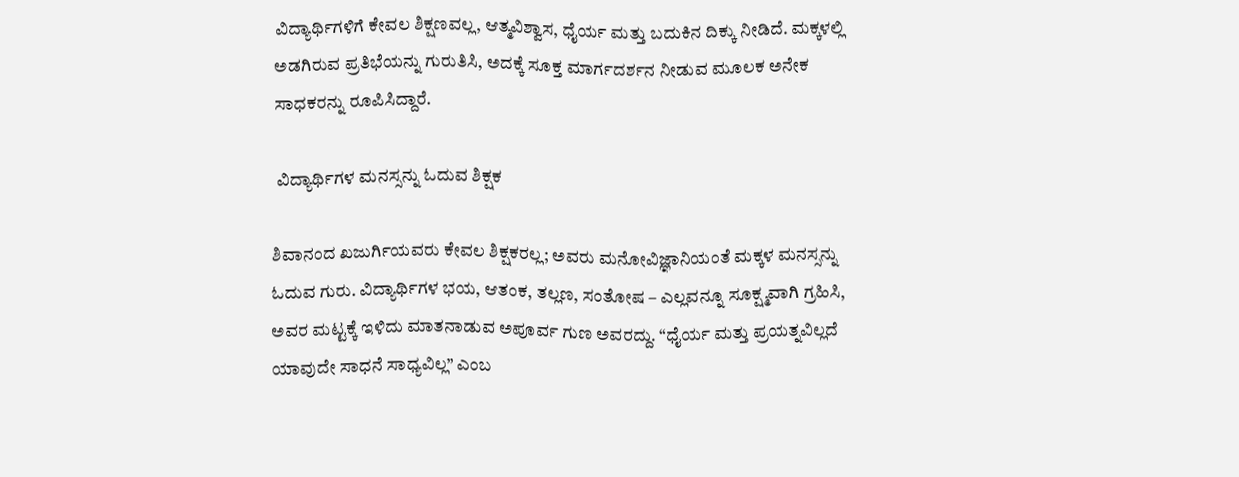ವಿದ್ಯಾರ್ಥಿಗಳಿಗೆ ಕೇವಲ ಶಿಕ್ಷಣವಲ್ಲ, ಆತ್ಮವಿಶ್ವಾಸ, ಧೈರ್ಯ ಮತ್ತು ಬದುಕಿನ ದಿಕ್ಕು ನೀಡಿದೆ. ಮಕ್ಕಳಲ್ಲಿ ಅಡಗಿರುವ ಪ್ರತಿಭೆಯನ್ನು ಗುರುತಿಸಿ, ಅದಕ್ಕೆ ಸೂಕ್ತ ಮಾರ್ಗದರ್ಶನ ನೀಡುವ ಮೂಲಕ ಅನೇಕ ಸಾಧಕರನ್ನು ರೂಪಿಸಿದ್ದಾರೆ.

 ವಿದ್ಯಾರ್ಥಿಗಳ ಮನಸ್ಸನ್ನು ಓದುವ ಶಿಕ್ಷಕ

ಶಿವಾನಂದ ಖಜುರ್ಗಿಯವರು ಕೇವಲ ಶಿಕ್ಷಕರಲ್ಲ; ಅವರು ಮನೋವಿಜ್ಞಾನಿಯಂತೆ ಮಕ್ಕಳ ಮನಸ್ಸನ್ನು ಓದುವ ಗುರು. ವಿದ್ಯಾರ್ಥಿಗಳ ಭಯ, ಆತಂಕ, ತಲ್ಲಣ, ಸಂತೋಷ – ಎಲ್ಲವನ್ನೂ ಸೂಕ್ಷ್ಮವಾಗಿ ಗ್ರಹಿಸಿ, ಅವರ ಮಟ್ಟಕ್ಕೆ ಇಳಿದು ಮಾತನಾಡುವ ಅಪೂರ್ವ ಗುಣ ಅವರದ್ದು. “ಧೈರ್ಯ ಮತ್ತು ಪ್ರಯತ್ನವಿಲ್ಲದೆ ಯಾವುದೇ ಸಾಧನೆ ಸಾಧ್ಯವಿಲ್ಲ” ಎಂಬ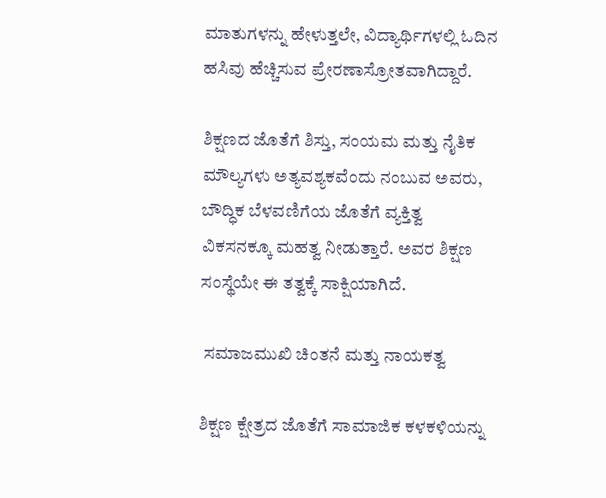ಮಾತುಗಳನ್ನು ಹೇಳುತ್ತಲೇ, ವಿದ್ಯಾರ್ಥಿಗಳಲ್ಲಿ ಓದಿನ ಹಸಿವು ಹೆಚ್ಚಿಸುವ ಪ್ರೇರಣಾಸ್ರೋತವಾಗಿದ್ದಾರೆ.

ಶಿಕ್ಷಣದ ಜೊತೆಗೆ ಶಿಸ್ತು, ಸಂಯಮ ಮತ್ತು ನೈತಿಕ ಮೌಲ್ಯಗಳು ಅತ್ಯವಶ್ಯಕವೆಂದು ನಂಬುವ ಅವರು, ಬೌದ್ಧಿಕ ಬೆಳವಣಿಗೆಯ ಜೊತೆಗೆ ವ್ಯಕ್ತಿತ್ವ ವಿಕಸನಕ್ಕೂ ಮಹತ್ವ ನೀಡುತ್ತಾರೆ. ಅವರ ಶಿಕ್ಷಣ ಸಂಸ್ಥೆಯೇ ಈ ತತ್ವಕ್ಕೆ ಸಾಕ್ಷಿಯಾಗಿದೆ.

 ಸಮಾಜಮುಖಿ ಚಿಂತನೆ ಮತ್ತು ನಾಯಕತ್ವ

ಶಿಕ್ಷಣ ಕ್ಷೇತ್ರದ ಜೊತೆಗೆ ಸಾಮಾಜಿಕ ಕಳಕಳಿಯನ್ನು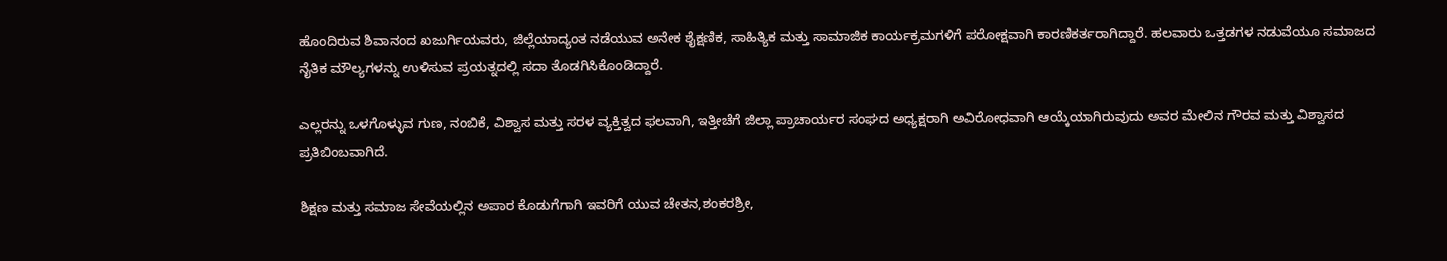ಹೊಂದಿರುವ ಶಿವಾನಂದ ಖಜುರ್ಗಿಯವರು, ಜಿಲ್ಲೆಯಾದ್ಯಂತ ನಡೆಯುವ ಅನೇಕ ಶೈಕ್ಷಣಿಕ, ಸಾಹಿತ್ಯಿಕ ಮತ್ತು ಸಾಮಾಜಿಕ ಕಾರ್ಯಕ್ರಮಗಳಿಗೆ ಪರೋಕ್ಷವಾಗಿ ಕಾರಣಿಕರ್ತರಾಗಿದ್ದಾರೆ. ಹಲವಾರು ಒತ್ತಡಗಳ ನಡುವೆಯೂ ಸಮಾಜದ ನೈತಿಕ ಮೌಲ್ಯಗಳನ್ನು ಉಳಿಸುವ ಪ್ರಯತ್ನದಲ್ಲಿ ಸದಾ ತೊಡಗಿಸಿಕೊಂಡಿದ್ದಾರೆ.

ಎಲ್ಲರನ್ನು ಒಳಗೊಳ್ಳುವ ಗುಣ, ನಂಬಿಕೆ, ವಿಶ್ವಾಸ ಮತ್ತು ಸರಳ ವ್ಯಕ್ತಿತ್ವದ ಫಲವಾಗಿ, ಇತ್ತೀಚೆಗೆ ಜಿಲ್ಲಾ ಪ್ರಾಚಾರ್ಯರ ಸಂಘದ ಅಧ್ಯಕ್ಷರಾಗಿ ಅವಿರೋಧವಾಗಿ ಆಯ್ಕೆಯಾಗಿರುವುದು ಅವರ ಮೇಲಿನ ಗೌರವ ಮತ್ತು ವಿಶ್ವಾಸದ ಪ್ರತಿಬಿಂಬವಾಗಿದೆ.

ಶಿಕ್ಷಣ ಮತ್ತು ಸಮಾಜ ಸೇವೆಯಲ್ಲಿನ ಅಪಾರ ಕೊಡುಗೆಗಾಗಿ ಇವರಿಗೆ ಯುವ ಚೇತನ,ಶಂಕರಶ್ರೀ,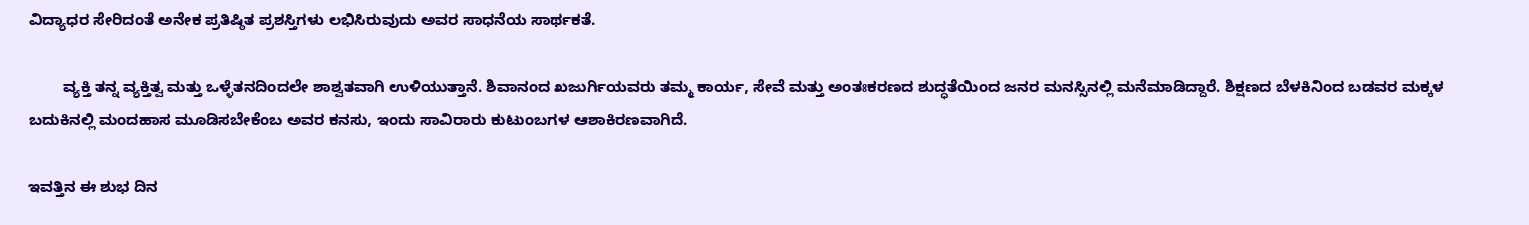ವಿದ್ಯಾಧರ ಸೇರಿದಂತೆ ಅನೇಕ ಪ್ರತಿಷ್ಠಿತ ಪ್ರಶಸ್ತಿಗಳು ಲಭಿಸಿರುವುದು ಅವರ ಸಾಧನೆಯ ಸಾರ್ಥಕತೆ.

        ವ್ಯಕ್ತಿ ತನ್ನ ವ್ಯಕ್ತಿತ್ವ ಮತ್ತು ಒಳ್ಳೆತನದಿಂದಲೇ ಶಾಶ್ವತವಾಗಿ ಉಳಿಯುತ್ತಾನೆ. ಶಿವಾನಂದ ಖಜುರ್ಗಿಯವರು ತಮ್ಮ ಕಾರ್ಯ, ಸೇವೆ ಮತ್ತು ಅಂತಃಕರಣದ ಶುದ್ಧತೆಯಿಂದ ಜನರ ಮನಸ್ಸಿನಲ್ಲಿ ಮನೆಮಾಡಿದ್ದಾರೆ. ಶಿಕ್ಷಣದ ಬೆಳಕಿನಿಂದ ಬಡವರ ಮಕ್ಕಳ ಬದುಕಿನಲ್ಲಿ ಮಂದಹಾಸ ಮೂಡಿಸಬೇಕೆಂಬ ಅವರ ಕನಸು, ಇಂದು ಸಾವಿರಾರು ಕುಟುಂಬಗಳ ಆಶಾಕಿರಣವಾಗಿದೆ.

ಇವತ್ತಿನ ಈ ಶುಭ ದಿನ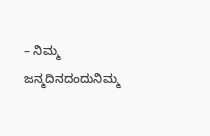– ನಿಮ್ಮ ಜನ್ಮದಿನದಂದುನಿಮ್ಮ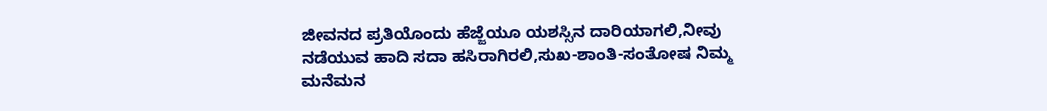ಜೀವನದ ಪ್ರತಿಯೊಂದು ಹೆಜ್ಜೆಯೂ ಯಶಸ್ಸಿನ ದಾರಿಯಾಗಲಿ,ನೀವು ನಡೆಯುವ ಹಾದಿ ಸದಾ ಹಸಿರಾಗಿರಲಿ,ಸುಖ-ಶಾಂತಿ-ಸಂತೋಷ ನಿಮ್ಮ ಮನೆಮನ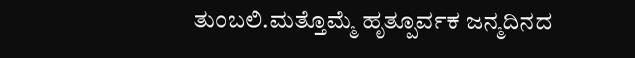ತುಂಬಲಿ.ಮತ್ತೊಮ್ಮೆ ಹೃತ್ಪೂರ್ವಕ ಜನ್ಮದಿನದ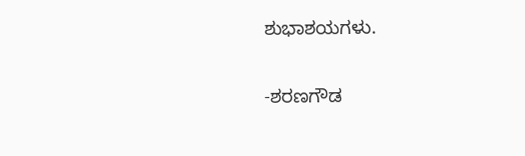ಶುಭಾಶಯಗಳು.

-ಶರಣಗೌಡ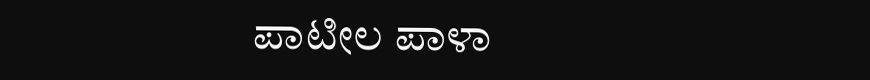ಪಾಟೀಲ ಪಾಳಾ